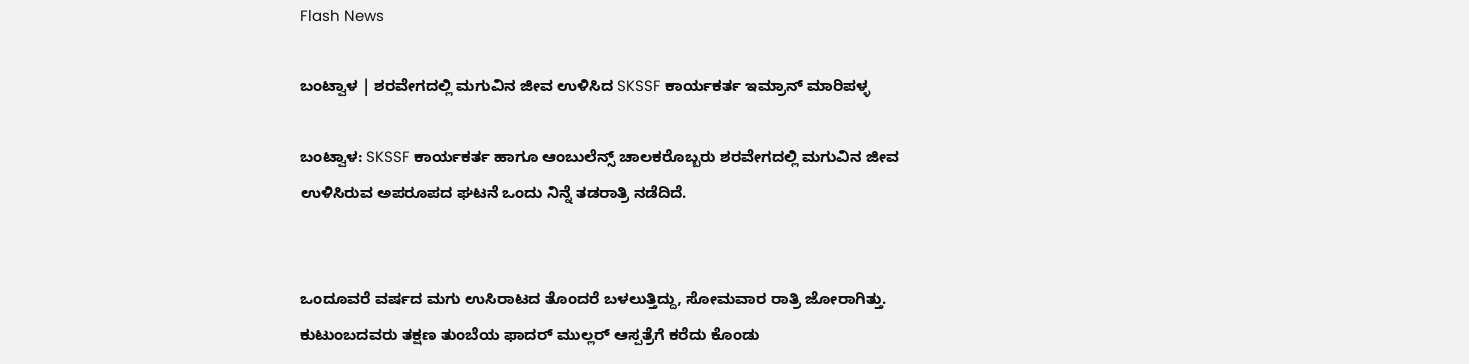Flash News

ಬಂಟ್ವಾಳ | ಶರವೇಗದಲ್ಲಿ ಮಗುವಿನ ಜೀವ ಉಳಿಸಿದ SKSSF ಕಾರ್ಯಕರ್ತ ಇಮ್ರಾನ್ ಮಾರಿಪಳ್ಳ

ಬಂಟ್ವಾಳ: SKSSF ಕಾರ್ಯಕರ್ತ ಹಾಗೂ ಆಂಬುಲೆನ್ಸ್ ಚಾಲಕರೊಬ್ಬರು ಶರವೇಗದಲ್ಲಿ ಮಗುವಿನ ಜೀವ ಉಳಿಸಿರುವ ಅಪರೂಪದ ಘಟನೆ ಒಂದು ನಿನ್ನೆ ತಡರಾತ್ರಿ ನಡೆದಿದೆ.


ಒಂದೂವರೆ ವರ್ಷದ ಮಗು ಉಸಿರಾಟದ ತೊಂದರೆ ಬಳಲುತ್ತಿದ್ದು, ಸೋಮವಾರ ರಾತ್ರಿ ಜೋರಾಗಿತ್ತು. ಕುಟುಂಬದವರು ತಕ್ಷಣ ತುಂಬೆಯ ಫಾದರ್ ಮುಲ್ಲರ್ ಆಸ್ಪತ್ರೆಗೆ ಕರೆದು ಕೊಂಡು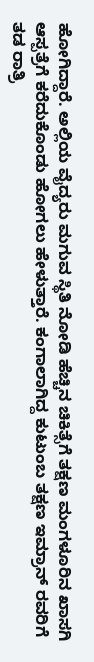ಹೋಗಿದ್ದಾರೆ. ಅಲ್ಲಿಯ ವೈದ್ಯರು ಮಗುವ ಸ್ಥಿತಿ ನೋಡಿ ಹೆಚ್ಚಿನ ಚಿಕಿತ್ಸೆಗೆ ತಕ್ಷಣ ಮಂಗಳೂರಿನ ಖಾಸಗಿ ಆಸ್ಪತ್ರೆಗೆ ಕರೆದುಕೊಂಡು ಹೋಗಲು ಹೇಳುತ್ತಾರೆ. ಕಂಗಾಲಾಗಿದ್ದ ಕುಟುಂಬ ತಕ್ಷಣ ಇಮ್ರಾನ್ ರವರಿಗೆ ತಡ ರಾತ್ರಿ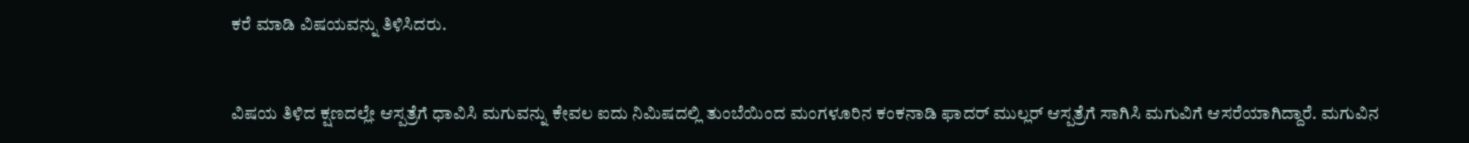ಕರೆ ಮಾಡಿ ವಿಷಯವನ್ನು ತಿಳಿಸಿದರು.


ವಿಷಯ ತಿಳಿದ ಕ್ಷಣದಲ್ಲೇ ಆಸ್ಪತ್ರೆಗೆ ಧಾವಿಸಿ ಮಗುವನ್ನು ಕೇವಲ ಐದು ನಿಮಿಷದಲ್ಲಿ ತುಂಬೆಯಿಂದ ಮಂಗಳೂರಿನ ಕಂಕನಾಡಿ ಫಾದರ್ ಮುಲ್ಲರ್ ಆಸ್ಪತ್ರೆಗೆ ಸಾಗಿಸಿ ಮಗುವಿಗೆ ಆಸರೆಯಾಗಿದ್ದಾರೆ. ಮಗುವಿನ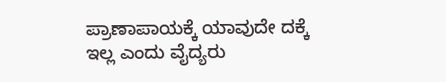ಪ್ರಾಣಾಪಾಯಕ್ಕೆ ಯಾವುದೇ ದಕ್ಕೆ ಇಲ್ಲ ಎಂದು ವೈದ್ಯರು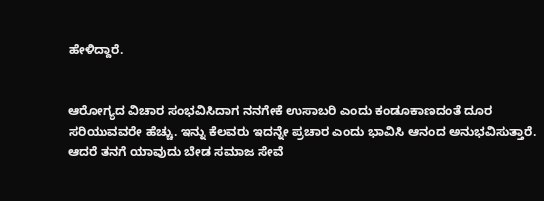ಹೇಳಿದ್ದಾರೆ.


ಆರೋಗ್ಯದ ವಿಚಾರ ಸಂಭವಿಸಿದಾಗ ನನಗೇಕೆ ಉಸಾಬರಿ ಎಂದು ಕಂಡೂಕಾಣದಂತೆ ದೂರ ಸರಿಯುವವರೇ ಹೆಚ್ಚು. ಇನ್ನು ಕೆಲವರು ಇದನ್ನೇ ಪ್ರಚಾರ ಎಂದು ಭಾವಿಸಿ ಆನಂದ ಅನುಭವಿಸುತ್ತಾರೆ. ಆದರೆ ತನಗೆ ಯಾವುದು ಬೇಡ ಸಮಾಜ ಸೇವೆ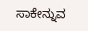ಸಾಕೇನ್ನುವ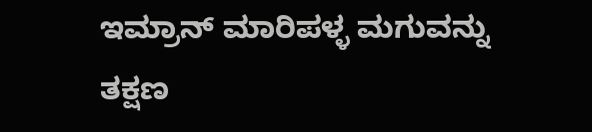ಇಮ್ರಾನ್ ಮಾರಿಪಳ್ಳ ಮಗುವನ್ನು ತಕ್ಷಣ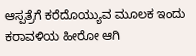ಆಸ್ಪತ್ರೆಗೆ ಕರೆದೊಯ್ಯುವ ಮೂಲಕ ಇಂದು ಕರಾವಳಿಯ ಹೀರೋ ಆಗಿ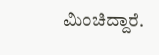ಮಿಂಚಿದ್ದಾರೆ.